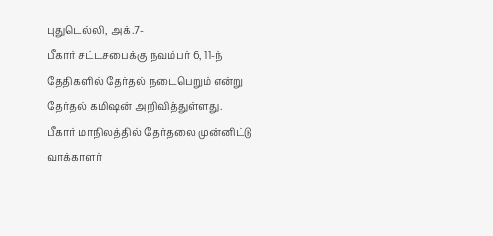புதுடெல்லி, அக்.7-
பீகார் சட்டசபைக்கு நவம்பர் 6, 11-ந் தேதிகளில் தேர்தல் நடைபெறும் என்று தேர்தல் கமிஷன் அறிவித்துள்ளது.
பீகார் மாநிலத்தில் தேர்தலை முன்னிட்டு வாக்காளர்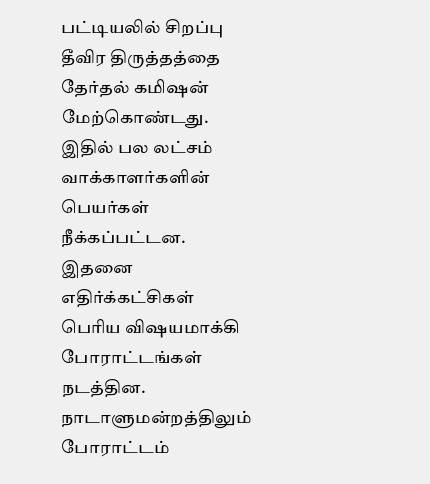பட்டியலில் சிறப்பு தீவிர திருத்தத்தை தேர்தல் கமிஷன் மேற்கொண்டது. இதில் பல லட்சம் வாக்காளர்களின் பெயர்கள் நீக்கப்பட்டன. இதனை எதிர்க்கட்சிகள் பெரிய விஷயமாக்கி போராட்டங்கள் நடத்தின. நாடாளுமன்றத்திலும் போராட்டம்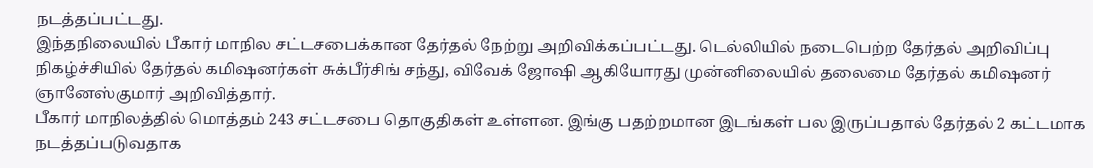நடத்தப்பட்டது.
இந்தநிலையில் பீகார் மாநில சட்டசபைக்கான தேர்தல் நேற்று அறிவிக்கப்பட்டது. டெல்லியில் நடைபெற்ற தேர்தல் அறிவிப்பு நிகழ்ச்சியில் தேர்தல் கமிஷனர்கள் சுக்பீர்சிங் சந்து, விவேக் ஜோஷி ஆகியோரது முன்னிலையில் தலைமை தேர்தல் கமிஷனர் ஞானேஸ்குமார் அறிவித்தார்.
பீகார் மாநிலத்தில் மொத்தம் 243 சட்டசபை தொகுதிகள் உள்ளன. இங்கு பதற்றமான இடங்கள் பல இருப்பதால் தேர்தல் 2 கட்டமாக நடத்தப்படுவதாக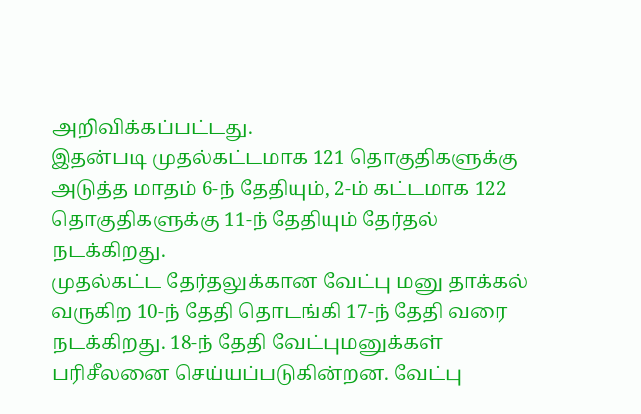அறிவிக்கப்பட்டது.
இதன்படி முதல்கட்டமாக 121 தொகுதிகளுக்கு அடுத்த மாதம் 6-ந் தேதியும், 2-ம் கட்டமாக 122 தொகுதிகளுக்கு 11-ந் தேதியும் தேர்தல் நடக்கிறது.
முதல்கட்ட தேர்தலுக்கான வேட்பு மனு தாக்கல் வருகிற 10-ந் தேதி தொடங்கி 17-ந் தேதி வரை நடக்கிறது. 18-ந் தேதி வேட்புமனுக்கள் பரிசீலனை செய்யப்படுகின்றன. வேட்பு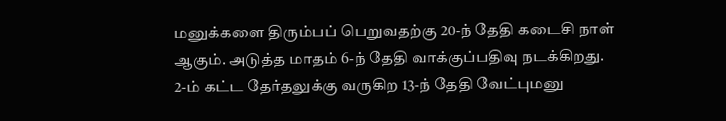மனுக்களை திரும்பப் பெறுவதற்கு 20-ந் தேதி கடைசி நாள் ஆகும். அடுத்த மாதம் 6-ந் தேதி வாக்குப்பதிவு நடக்கிறது.
2-ம் கட்ட தேர்தலுக்கு வருகிற 13-ந் தேதி வேட்புமனு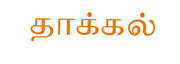தாக்கல்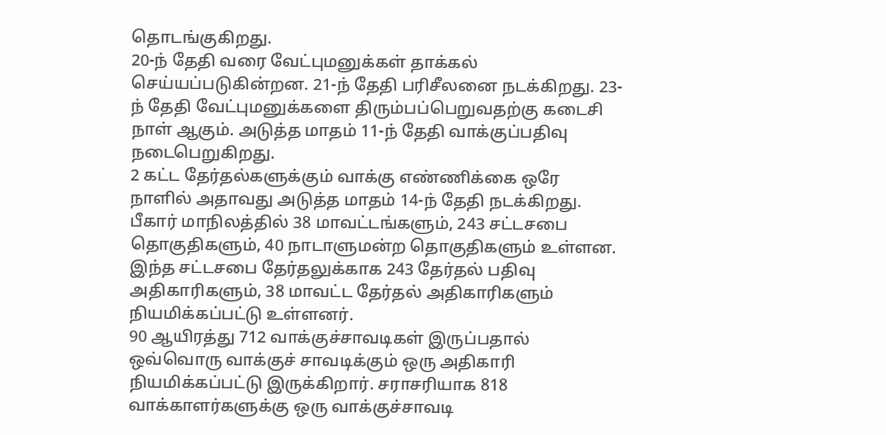தொடங்குகிறது.
20-ந் தேதி வரை வேட்புமனுக்கள் தாக்கல் செய்யப்படுகின்றன. 21-ந் தேதி பரிசீலனை நடக்கிறது. 23-ந் தேதி வேட்புமனுக்களை திரும்பப்பெறுவதற்கு கடைசி நாள் ஆகும். அடுத்த மாதம் 11-ந் தேதி வாக்குப்பதிவு நடைபெறுகிறது.
2 கட்ட தேர்தல்களுக்கும் வாக்கு எண்ணிக்கை ஒரே நாளில் அதாவது அடுத்த மாதம் 14-ந் தேதி நடக்கிறது.
பீகார் மாநிலத்தில் 38 மாவட்டங்களும், 243 சட்டசபை தொகுதிகளும், 40 நாடாளுமன்ற தொகுதிகளும் உள்ளன. இந்த சட்டசபை தேர்தலுக்காக 243 தேர்தல் பதிவு அதிகாரிகளும், 38 மாவட்ட தேர்தல் அதிகாரிகளும் நியமிக்கப்பட்டு உள்ளனர்.
90 ஆயிரத்து 712 வாக்குச்சாவடிகள் இருப்பதால் ஒவ்வொரு வாக்குச் சாவடிக்கும் ஒரு அதிகாரி நியமிக்கப்பட்டு இருக்கிறார். சராசரியாக 818 வாக்காளர்களுக்கு ஒரு வாக்குச்சாவடி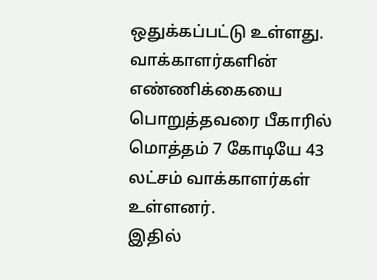ஒதுக்கப்பட்டு உள்ளது.
வாக்காளர்களின் எண்ணிக்கையை பொறுத்தவரை பீகாரில் மொத்தம் 7 கோடியே 43 லட்சம் வாக்காளர்கள் உள்ளனர்.
இதில்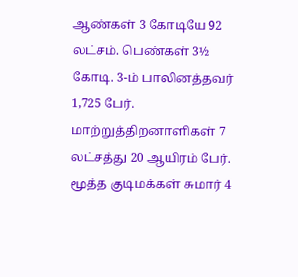ஆண்கள் 3 கோடியே 92 லட்சம். பெண்கள் 3½ கோடி. 3-ம் பாலினத்தவர் 1,725 பேர். மாற்றுத்திறனாளிகள் 7 லட்சத்து 20 ஆயிரம் பேர். மூத்த குடிமக்கள் சுமார் 4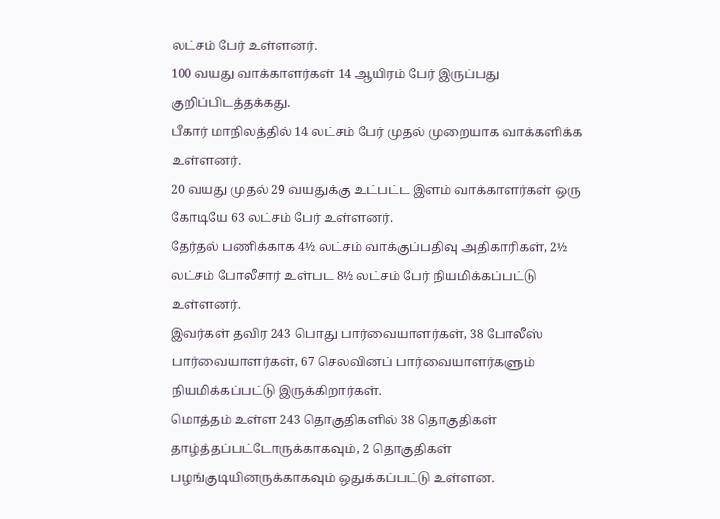லட்சம் பேர் உள்ளனர்.
100 வயது வாக்காளர்கள் 14 ஆயிரம் பேர் இருப்பது குறிப்பிடத்தக்கது.
பீகார் மாநிலத்தில் 14 லட்சம் பேர் முதல் முறையாக வாக்களிக்க உள்ளனர்.
20 வயது முதல் 29 வயதுக்கு உட்பட்ட இளம் வாக்காளர்கள் ஒரு கோடியே 63 லட்சம் பேர் உள்ளனர்.
தேர்தல் பணிக்காக 4½ லட்சம் வாக்குப்பதிவு அதிகாரிகள், 2½ லட்சம் போலீசார் உள்பட 8½ லட்சம் பேர் நியமிக்கப்பட்டு உள்ளனர்.
இவர்கள் தவிர 243 பொது பார்வையாளர்கள், 38 போலீஸ் பார்வையாளர்கள், 67 செலவினப் பார்வையாளர்களும் நியமிக்கப்பட்டு இருக்கிறார்கள்.
மொத்தம் உள்ள 243 தொகுதிகளில் 38 தொகுதிகள் தாழ்த்தப்பட்டோருக்காகவும், 2 தொகுதிகள் பழங்குடியினருக்காகவும் ஒதுக்கப்பட்டு உள்ளன.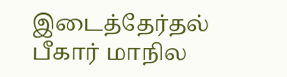இடைத்தேர்தல்
பீகார் மாநில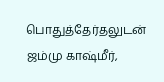பொதுத்தேர்தலுடன் ஜம்மு காஷ்மீர்,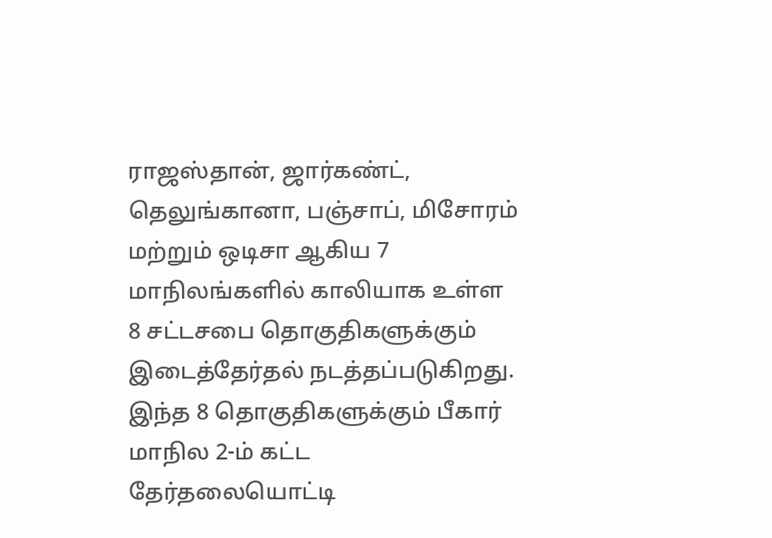ராஜஸ்தான், ஜார்கண்ட், தெலுங்கானா, பஞ்சாப், மிசோரம் மற்றும் ஒடிசா ஆகிய 7 மாநிலங்களில் காலியாக உள்ள 8 சட்டசபை தொகுதிகளுக்கும் இடைத்தேர்தல் நடத்தப்படுகிறது.
இந்த 8 தொகுதிகளுக்கும் பீகார் மாநில 2-ம் கட்ட தேர்தலையொட்டி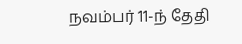நவம்பர் 11-ந் தேதி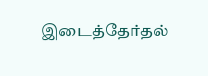இடைத்தேர்தல்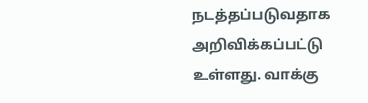நடத்தப்படுவதாக அறிவிக்கப்பட்டு உள்ளது. வாக்கு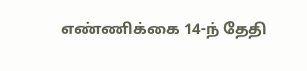எண்ணிக்கை 14-ந் தேதி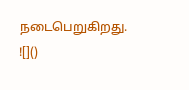நடைபெறுகிறது.
![]()